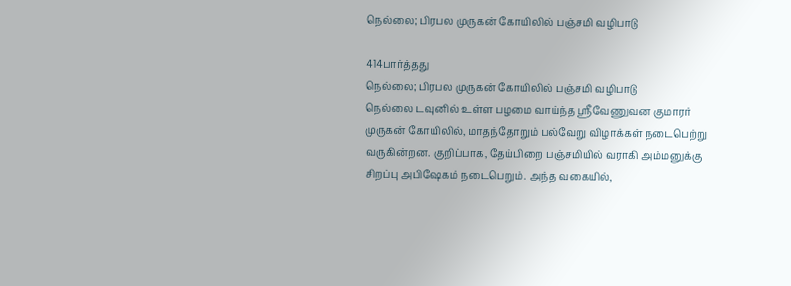நெல்லை; பிரபல முருகன் கோயிலில் பஞ்சமி வழிபாடு

414பார்த்தது
நெல்லை; பிரபல முருகன் கோயிலில் பஞ்சமி வழிபாடு
நெல்லை டவுனில் உள்ள பழமை வாய்ந்த ஸ்ரீவேணுவன குமாரர் முருகன் கோயிலில், மாதந்தோறும் பல்வேறு விழாக்கள் நடைபெற்று வருகின்றன. குறிப்பாக, தேய்பிறை பஞ்சமியில் வராகி அம்மனுக்கு சிறப்பு அபிஷேகம் நடைபெறும். அந்த வகையில்,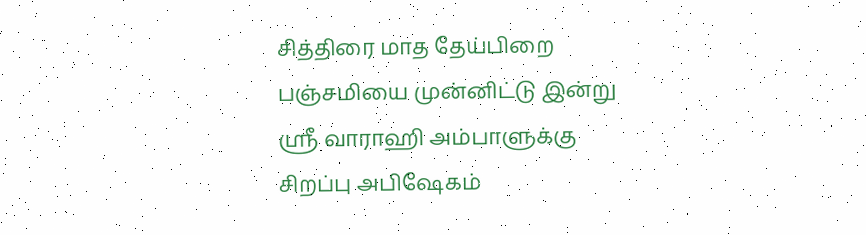சித்திரை மாத தேய்பிறை பஞ்சமியை முன்னிட்டு இன்று ஸ்ரீ வாராஹி அம்பாளுக்கு சிறப்பு அபிஷேகம்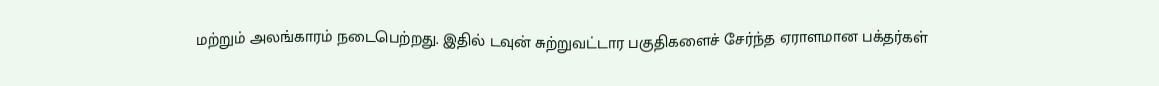மற்றும் அலங்காரம் நடைபெற்றது. இதில் டவுன் சுற்றுவட்டார பகுதிகளைச் சேர்ந்த ஏராளமான பக்தர்கள்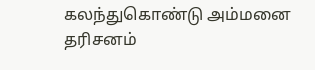கலந்துகொண்டு அம்மனை தரிசனம்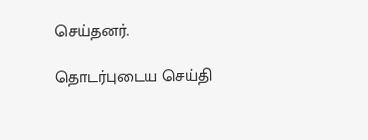செய்தனர்.

தொடர்புடைய செய்தி